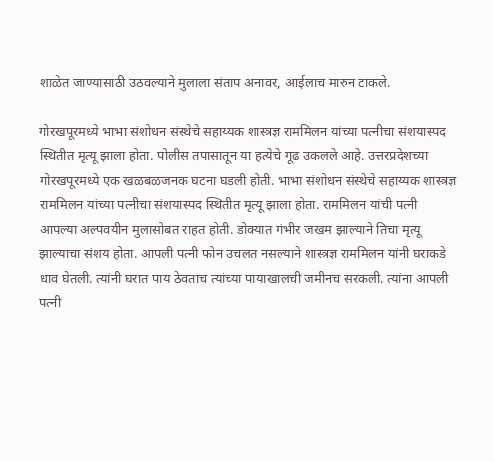शाळेत जाण्यासाठी उठवल्याने मुलाला संताप अनावर, आईलाच मारुन टाकले.

गोरखपूरमध्ये भाभा संशोधन संस्थेचे सहाय्यक शास्त्रज्ञ राममिलन यांच्या पत्नीचा संशयास्पद स्थितीत मृत्यू झाला होता. पोलीस तपासातून या हत्येचे गूढ उकलले आहे. उत्तरप्रदेशच्या गोरखपूरमध्ये एक खळबळजनक घटना घडली होती. भाभा संशोधन संस्थेचे सहाय्यक शास्त्रज्ञ राममिलन यांच्या पत्नीचा संशयास्पद स्थितीत मृत्यू झाला होता. राममिलन यांची पत्नी आपल्या अल्पवयीन मुलासोबत राहत होती. डोक्यात गंभीर जखम झाल्याने तिचा मृत्यू झाल्याचा संशय होता. आपली पत्नी फोन उचलत नसल्याने शास्त्रज्ञ राममिलन यांनी घराकडे धाव घेतली. त्यांनी घरात पाय ठेवताच त्यांच्या पायाखालची जमीनच सरकली. त्यांना आपली पत्नी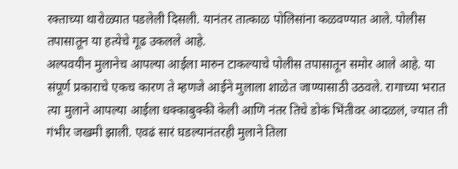रक्ताच्या थारोळ्यात पडलेली दिसली. यानंतर तात्काळ पोलिसांना कळवण्यात आले. पोलीस तपासातून या हत्येचे गूढ उकलले आहे.
अल्पवयीन मुलानेच आपल्या आईला मारुन टाकल्याचे पोलीस तपासातून समोर आले आहे. या संपूर्ण प्रकाराचे एकच कारण ते म्हणजे आईने मुलाला शाळेत जाण्यासाठी उठवले. रागाच्या भरात त्या मुलाने आपल्या आईला धक्काबुक्की केली आणि नंतर तिचे डोकं भिंतीवर आदळलं, ज्यात ती गंभीर जखमी झाली. एवढं सारं घडल्यानंतरही मुलाने तिला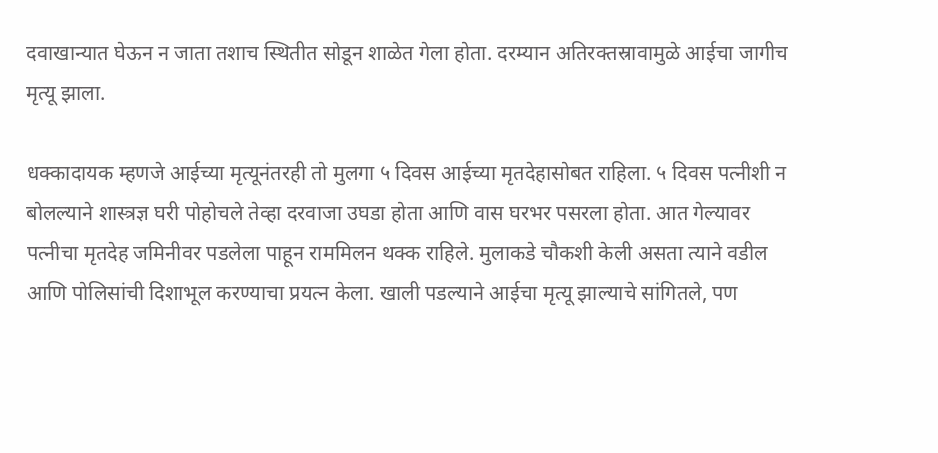दवाखान्यात घेऊन न जाता तशाच स्थितीत सोडून शाळेत गेला होता. दरम्यान अतिरक्तस्रावामुळे आईचा जागीच मृत्यू झाला.

धक्कादायक म्हणजे आईच्या मृत्यूनंतरही तो मुलगा ५ दिवस आईच्या मृतदेहासोबत राहिला. ५ दिवस पत्नीशी न बोलल्याने शास्त्रज्ञ घरी पोहोचले तेव्हा दरवाजा उघडा होता आणि वास घरभर पसरला होता. आत गेल्यावर पत्नीचा मृतदेह जमिनीवर पडलेला पाहून राममिलन थक्क राहिले. मुलाकडे चौकशी केली असता त्याने वडील आणि पोलिसांची दिशाभूल करण्याचा प्रयत्न केला. खाली पडल्याने आईचा मृत्यू झाल्याचे सांगितले, पण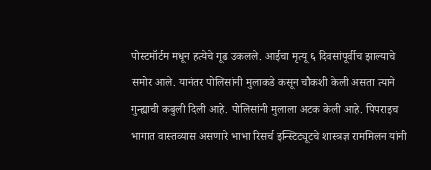पोस्टमॉर्टम मधून हत्येचे गूढ उकलले. आईचा मृत्यू ६ दिवसांपूर्वीच झाल्याचे समोर आले. यानंतर पोलिसांनी मुलाकडे कसून चौकशी केली असता त्याने गुन्ह्याची कबुली दिली आहे. पोलिसांनी मुलाला अटक केली आहे. पिपराइच भागात वास्तव्यास असणारे भाभा रिसर्च इन्स्टिट्यूटचे शास्त्रज्ञ राममिलन यांनी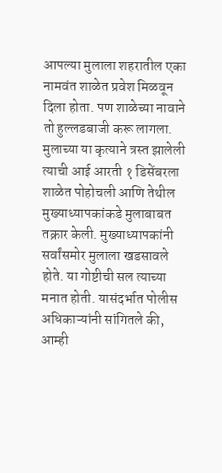आपल्या मुलाला शहरातील एका नामवंत शाळेत प्रवेश मिळवून दिला होता. पण शाळेच्या नावाने तो हुल्लडबाजी करू लागला. मुलाच्या या कृत्याने त्रस्त झालेली त्याची आई आरती १ डिसेंबरला शाळेत पोहोचली आणि तेथील मुख्याध्यापकांकडे मुलाबाबत तक्रार केली. मुख्याध्यापकांनी सर्वांसमोर मुलाला खडसावले होते. या गोष्टीची सल त्याच्या मनात होती. यासंदर्भात पोलीस अधिकाऱ्यांनी सांगितले की, आम्ही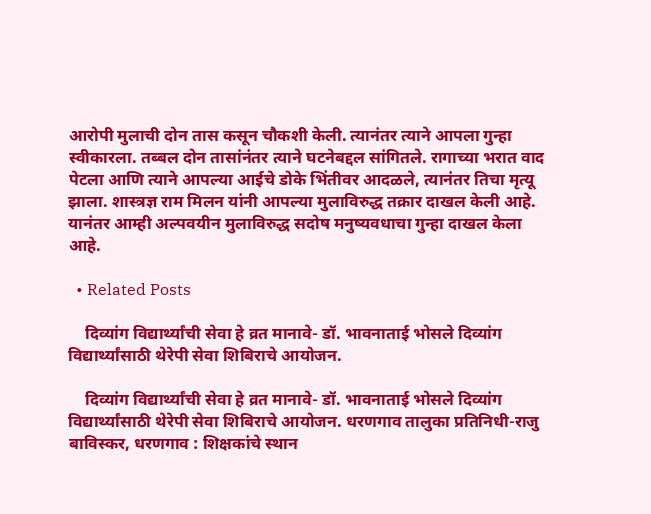आरोपी मुलाची दोन तास कसून चौकशी केली. त्यानंतर त्याने आपला गुन्हा स्वीकारला. तब्बल दोन तासांनंतर त्याने घटनेबद्दल सांगितले. रागाच्या भरात वाद पेटला आणि त्याने आपल्या आईचे डोके भिंतीवर आदळले, त्यानंतर तिचा मृत्यू झाला. शास्त्रज्ञ राम मिलन यांनी आपल्या मुलाविरुद्ध तक्रार दाखल केली आहे. यानंतर आम्ही अल्पवयीन मुलाविरुद्ध सदोष मनुष्यवधाचा गुन्हा दाखल केला आहे.

  • Related Posts

    दिव्यांग विद्यार्थ्यांची सेवा हे व्रत मानावे- डॉ. भावनाताई भोसले दिव्यांग विद्यार्थ्यांसाठी थेरेपी सेवा शिबिराचे आयोजन.

    दिव्यांग विद्यार्थ्यांची सेवा हे व्रत मानावे- डॉ. भावनाताई भोसले दिव्यांग विद्यार्थ्यांसाठी थेरेपी सेवा शिबिराचे आयोजन. धरणगाव तालुका प्रतिनिधी-राजु बाविस्कर, धरणगाव : शिक्षकांचे स्थान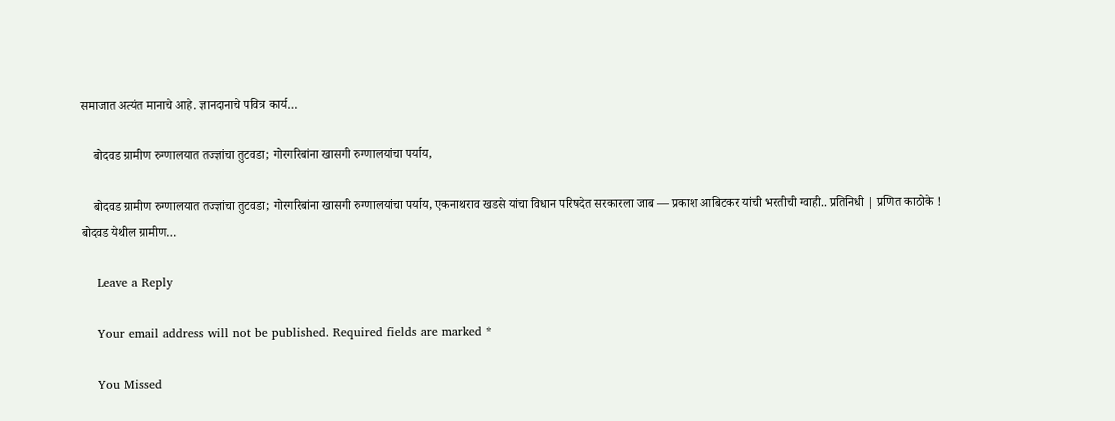समाजात अत्यंत मानाचे आहे. ज्ञानदानाचे पवित्र कार्य…

    बोदवड ग्रामीण रुग्णालयात तज्ज्ञांचा तुटवडा; गोरगरिबांना खासगी रुग्णालयांचा पर्याय,

    बोदवड ग्रामीण रुग्णालयात तज्ज्ञांचा तुटवडा; गोरगरिबांना खासगी रुग्णालयांचा पर्याय, एकनाथराव खडसे यांचा विधान परिषदेत सरकारला जाब — प्रकाश आबिटकर यांची भरतीची ग्वाही.. प्रतिनिधी | प्रणित काठोके ! बोदवड येथील ग्रामीण…

    Leave a Reply

    Your email address will not be published. Required fields are marked *

    You Missed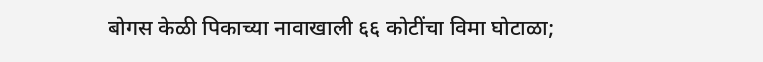बोगस केळी पिकाच्या नावाखाली ६६ कोटींचा विमा घोटाळा;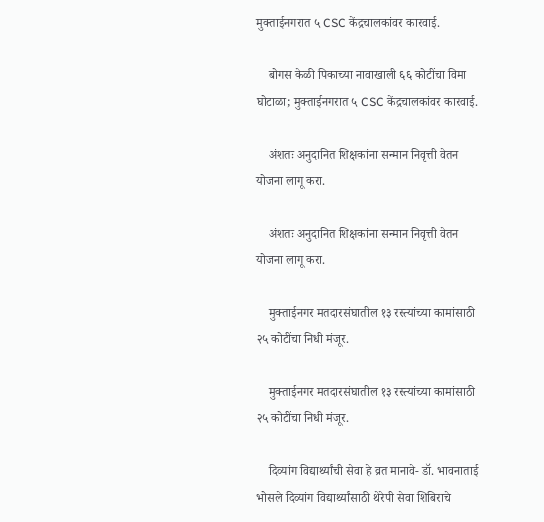मुक्ताईनगरात ५ CSC केंद्रचालकांवर कारवाई.

    बोगस केळी पिकाच्या नावाखाली ६६ कोटींचा विमा घोटाळा; मुक्ताईनगरात ५ CSC केंद्रचालकांवर कारवाई.

    अंशतः अनुदानित शिक्षकांना सन्मान निवृत्ती वेतन योजना लागू करा.

    अंशतः अनुदानित शिक्षकांना सन्मान निवृत्ती वेतन योजना लागू करा.

    मुक्ताईनगर मतदारसंघातील १३ रस्त्यांच्या कामांसाठी २५ कोटींचा निधी मंजूर.

    मुक्ताईनगर मतदारसंघातील १३ रस्त्यांच्या कामांसाठी २५ कोटींचा निधी मंजूर.

    दिव्यांग विद्यार्थ्यांची सेवा हे व्रत मानावे- डॉ. भावनाताई भोसले दिव्यांग विद्यार्थ्यांसाठी थेरेपी सेवा शिबिराचे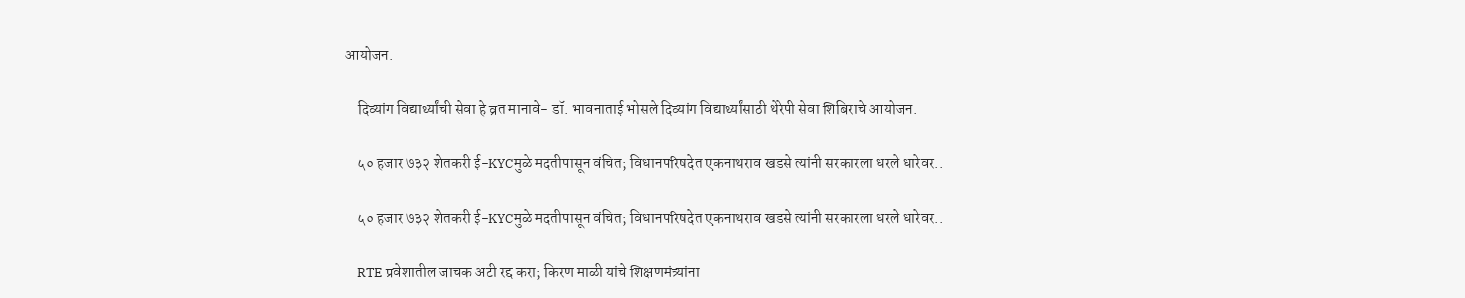आयोजन.

    दिव्यांग विद्यार्थ्यांची सेवा हे व्रत मानावे- डॉ. भावनाताई भोसले दिव्यांग विद्यार्थ्यांसाठी थेरेपी सेवा शिबिराचे आयोजन.

    ५० हजार ७३२ शेतकरी ई-KYCमुळे मदतीपासून वंचित; विधानपरिषदेत एकनाथराव खडसे त्यांनी सरकारला धरले धारेवर..

    ५० हजार ७३२ शेतकरी ई-KYCमुळे मदतीपासून वंचित; विधानपरिषदेत एकनाथराव खडसे त्यांनी सरकारला धरले धारेवर..

    RTE प्रवेशातील जाचक अटी रद्द करा; किरण माळी यांचे शिक्षणमंत्र्यांना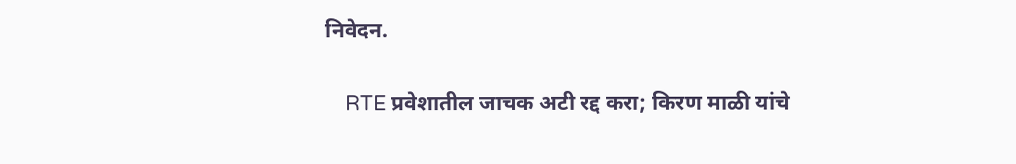निवेदन.

    RTE प्रवेशातील जाचक अटी रद्द करा; किरण माळी यांचे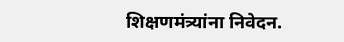शिक्षणमंत्र्यांना निवेदन.